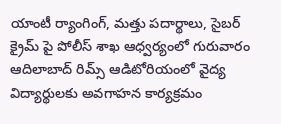యాంటీ ర్యాంగింగ్, మత్తు పదార్థాలు, సైబర్ క్రైమ్ పై పోలీస్ శాఖ ఆధ్వర్యంలో గురువారం ఆదిలాబాద్ రిమ్స్ ఆడిటోరియంలో వైద్య విద్యార్థులకు అవగాహన కార్యక్రమం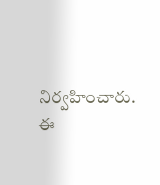నిర్వహించారు. ఈ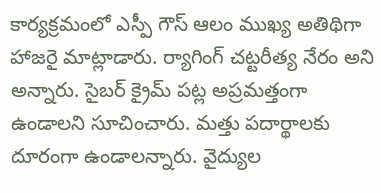కార్యక్రమంలో ఎస్పీ గౌస్ ఆలం ముఖ్య అతిథిగా హాజరై మాట్లాడారు. ర్యాగింగ్ చట్టరీత్య నేరం అని అన్నారు. సైబర్ క్రైమ్ పట్ల అప్రమత్తంగా ఉండాలని సూచించారు. మత్తు పదార్థాలకు దూరంగా ఉండాలన్నారు. వైద్యుల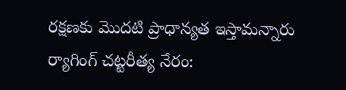రక్షణకు మొదటి ప్రాధాన్యత ఇస్తామన్నారు
ర్యాగింగ్ చట్టరీత్య నేరం: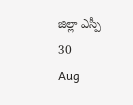జిల్లా ఎస్పీ
30
Aug